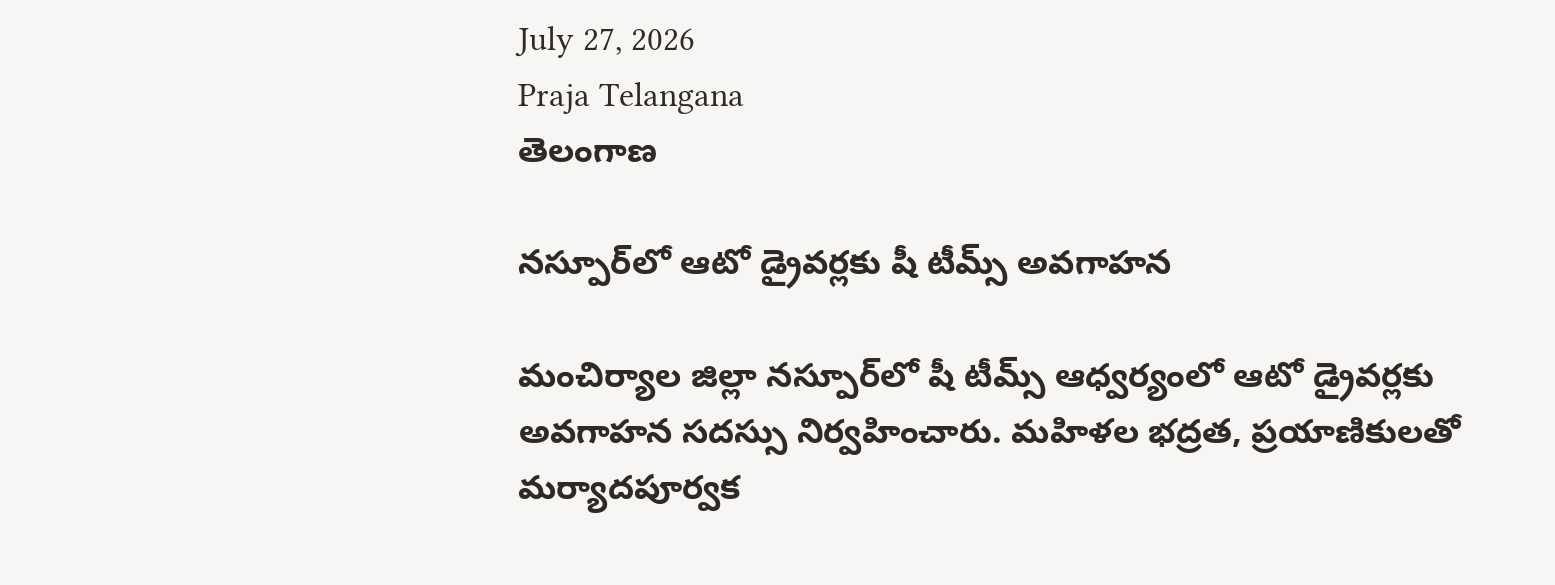July 27, 2026
Praja Telangana
తెలంగాణ

నస్పూర్‌లో ఆటో డ్రైవర్లకు షీ టీమ్స్ అవగాహన

మంచిర్యాల జిల్లా నస్పూర్‌లో షీ టీమ్స్ ఆధ్వర్యంలో ఆటో డ్రైవర్లకు అవగాహన సదస్సు నిర్వహించారు. మహిళల భద్రత, ప్రయాణికులతో మర్యాదపూర్వక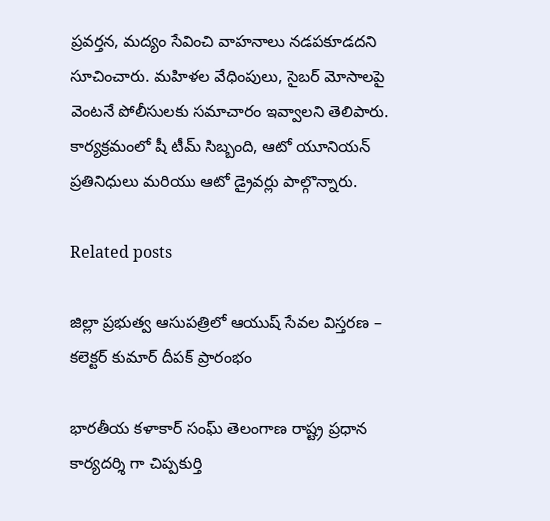ప్రవర్తన, మద్యం సేవించి వాహనాలు నడపకూడదని సూచించారు. మహిళల వేధింపులు, సైబర్ మోసాలపై వెంటనే పోలీసులకు సమాచారం ఇవ్వాలని తెలిపారు. కార్యక్రమంలో షీ టీమ్ సిబ్బంది, ఆటో యూనియన్ ప్రతినిధులు మరియు ఆటో డ్రైవర్లు పాల్గొన్నారు.

Related posts

జిల్లా ప్రభుత్వ ఆసుపత్రిలో ఆయుష్ సేవల విస్తరణ – కలెక్టర్ కుమార్ దీపక్ ప్రారంభం

భారతీయ కళాకార్ సంఘ్ తెలంగాణ రాష్ట్ర ప్రధాన కార్యదర్శి గా చిప్పకుర్తి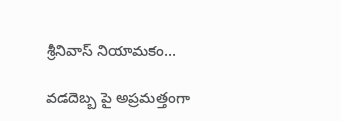శ్రీనివాస్ నియామకం…

వడదెబ్బ పై అప్రమత్తంగా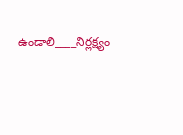ఉండాలి____నిర్లక్ష్యం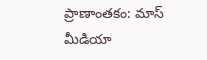ప్రాణాంతకం: మాస్ మీడియా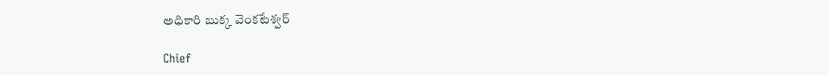అధికారి బుక్క వెంకటేశ్వర్

Chief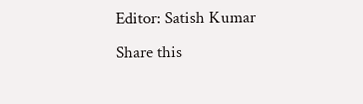Editor: Satish Kumar
Share this